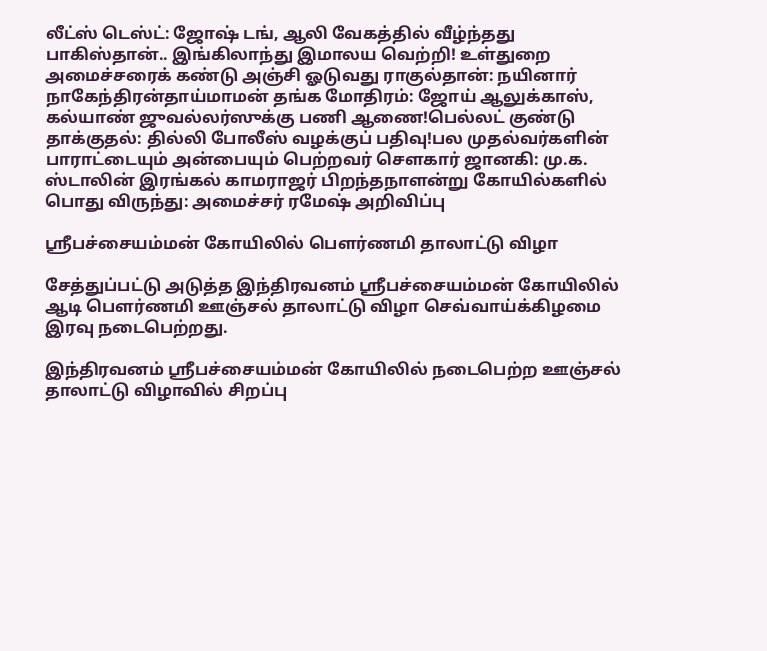லீட்ஸ் டெஸ்ட்: ஜோஷ் டங், ஆலி வேகத்தில் வீழ்ந்தது பாகிஸ்தான்.. இங்கிலாந்து இமாலய வெற்றி! உள்துறை அமைச்சரைக் கண்டு அஞ்சி ஓடுவது ராகுல்தான்: நயினார் நாகேந்திரன்தாய்மாமன் தங்க மோதிரம்: ஜோய் ஆலுக்காஸ், கல்யாண் ஜுவல்லர்ஸுக்கு பணி ஆணை!பெல்லட் குண்டு தாக்குதல்: தில்லி போலீஸ் வழக்குப் பதிவு!பல முதல்வர்களின் பாராட்டையும் அன்பையும் பெற்றவர் சௌகார் ஜானகி: மு.க. ஸ்டாலின் இரங்கல் காமராஜர் பிறந்தநாளன்று கோயில்களில் பொது விருந்து: அமைச்சர் ரமேஷ் அறிவிப்பு

ஸ்ரீபச்சையம்மன் கோயிலில் பௌர்ணமி தாலாட்டு விழா

சேத்துப்பட்டு அடுத்த இந்திரவனம் ஸ்ரீபச்சையம்மன் கோயிலில் ஆடி பெளர்ணமி ஊஞ்சல் தாலாட்டு விழா செவ்வாய்க்கிழமை இரவு நடைபெற்றது.

இந்திரவனம் ஸ்ரீபச்சையம்மன் கோயிலில் நடைபெற்ற ஊஞ்சல் தாலாட்டு விழாவில் சிறப்பு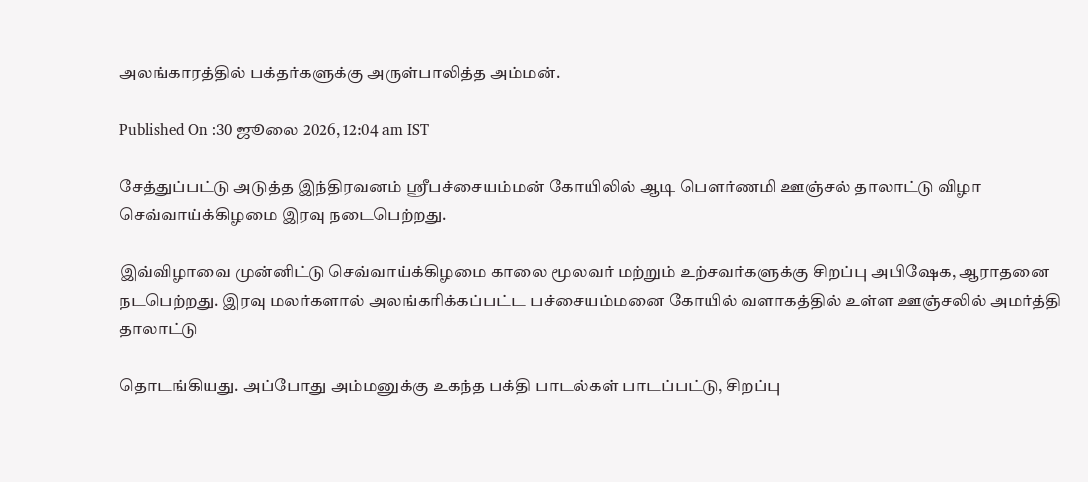அலங்காரத்தில் பக்தர்களுக்கு அருள்பாலித்த அம்மன்.

Published On :30 ஜூலை 2026, 12:04 am IST

சேத்துப்பட்டு அடுத்த இந்திரவனம் ஸ்ரீபச்சையம்மன் கோயிலில் ஆடி பெளர்ணமி ஊஞ்சல் தாலாட்டு விழா செவ்வாய்க்கிழமை இரவு நடைபெற்றது.

இவ்விழாவை முன்னிட்டு செவ்வாய்க்கிழமை காலை மூலவர் மற்றும் உற்சவர்களுக்கு சிறப்பு அபிஷேக, ஆராதனை நடபெற்றது. இரவு மலர்களால் அலங்கரிக்கப்பட்ட பச்சையம்மனை கோயில் வளாகத்தில் உள்ள ஊஞ்சலில் அமர்த்தி தாலாட்டு

தொடங்கியது. அப்போது அம்மனுக்கு உகந்த பக்தி பாடல்கள் பாடப்பட்டு, சிறப்பு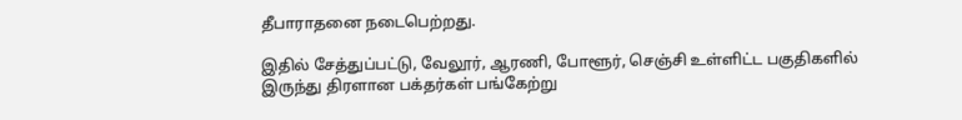தீபாராதனை நடைபெற்றது.

இதில் சேத்துப்பட்டு, வேலூர், ஆரணி, போளூர், செஞ்சி உள்ளிட்ட பகுதிகளில் இருந்து திரளான பக்தர்கள் பங்கேற்று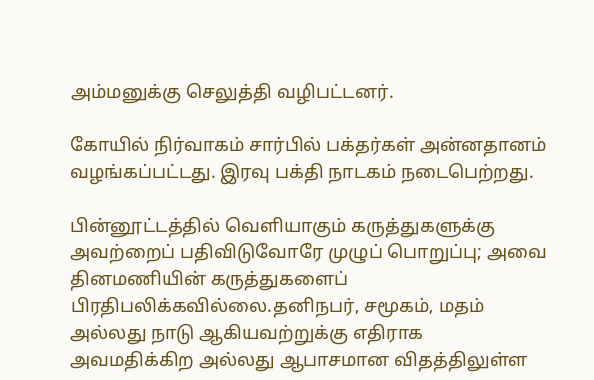அம்மனுக்கு செலுத்தி வழிபட்டனர்.

கோயில் நிர்வாகம் சார்பில் பக்தர்கள் அன்னதானம் வழங்கப்பட்டது. இரவு பக்தி நாடகம் நடைபெற்றது.

பின்னூட்டத்தில் வெளியாகும் கருத்துகளுக்கு அவற்றைப் பதிவிடுவோரே முழுப் பொறுப்பு; அவை தினமணியின் கருத்துகளைப் பிரதிபலிக்கவில்லை.தனிநபர், சமூகம், மதம் அல்லது நாடு ஆகியவற்றுக்கு எதிராக அவமதிக்கிற அல்லது ஆபாசமான விதத்திலுள்ள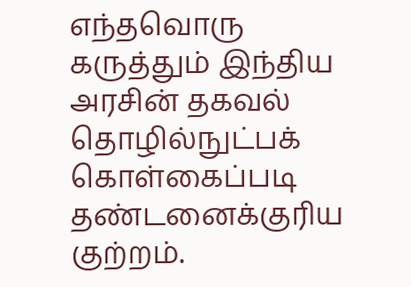எந்தவொரு கருத்தும் இந்திய அரசின் தகவல் தொழில்நுட்பக் கொள்கைப்படி தண்டனைக்குரிய குற்றம்.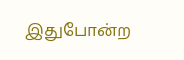இதுபோன்ற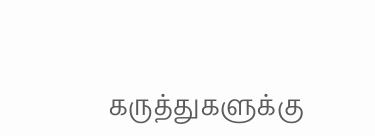கருத்துகளுக்கு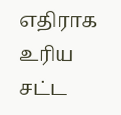எதிராக உரிய சட்ட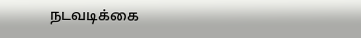நடவடிக்கை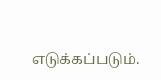எடுக்கப்படும்.